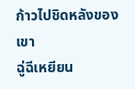ก้าวไปชิดหลังของเขา
ฉู่ฉีเหยียน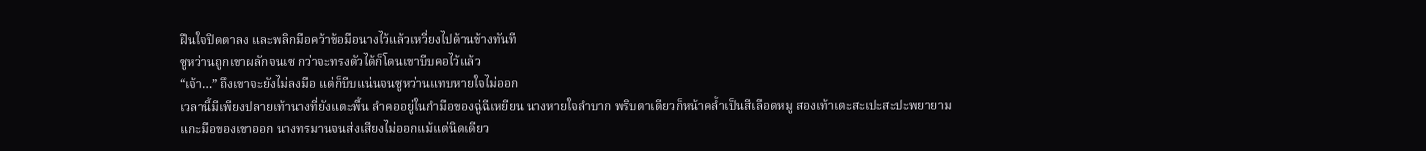ฝืนใจปิดตาลง และพลิกมือคว้าข้อมือนางไว้แล้วเหวี่ยงไปด้านข้างทันที
ซูหว่านถูกเขาผลักจนเซ กว่าจะทรงตัวได้ก็โดนเขาบีบคอไว้แล้ว
“เจ้า…” ถึงเขาจะยังไม่ลงมือ แต่ก็บีบแน่นจนซูหว่านแทบหายใจไม่ออก
เวลานี้มีเพียงปลายเท้านางที่ยังแตะพื้น ลำคออยู่ในกำมือของฉู่ฉีเหยียน นางหายใจลำบาก พริบตาเดียวก็หน้าคล้ำเป็นสีเลือดหมู สองเท้าเตะสะเปะสะปะพยายามแกะมือของเขาออก นางทรมานจนส่งเสียงไม่ออกแม้แต่นิดเดียว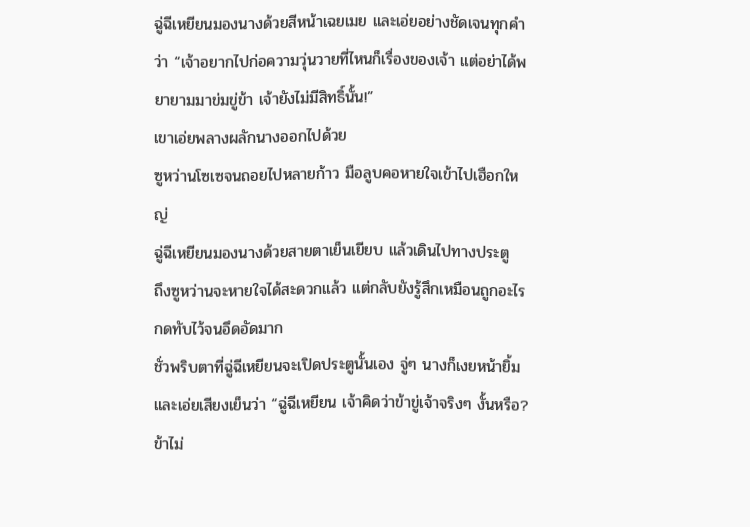ฉู่ฉีเหยียนมองนางด้วยสีหน้าเฉยเมย และเอ่ยอย่างชัดเจนทุกคำว่า “เจ้าอยากไปก่อความวุ่นวายที่ไหนก็เรื่องของเจ้า แต่อย่าได้พยายามมาข่มขู่ข้า เจ้ายังไม่มีสิทธิ์นั้น!”
เขาเอ่ยพลางผลักนางออกไปด้วย
ซูหว่านโซเซจนถอยไปหลายก้าว มือลูบคอหายใจเข้าไปเฮือกใหญ่
ฉู่ฉีเหยียนมองนางด้วยสายตาเย็นเยียบ แล้วเดินไปทางประตู
ถึงซูหว่านจะหายใจได้สะดวกแล้ว แต่กลับยังรู้สึกเหมือนถูกอะไรกดทับไว้จนอึดอัดมาก
ชั่วพริบตาที่ฉู่ฉีเหยียนจะเปิดประตูนั้นเอง จู่ๆ นางก็เงยหน้ายิ้มและเอ่ยเสียงเย็นว่า “ฉู่ฉีเหยียน เจ้าคิดว่าข้าขู่เจ้าจริงๆ งั้นหรือ? ข้าไม่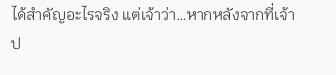ได้สำคัญอะไรจริง แต่เจ้าว่า…หากหลังจากที่เจ้าป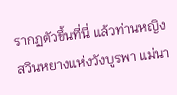รากฏตัวขึ้นที่นี่ แล้วท่านหญิงสวินหยางแห่งวังบูรพา แม่นา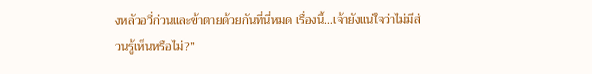งหลัวอวี่ก่วนและข้าตายด้วยกันที่นี่หมด เรื่องนี้…เจ้ายังแน่ใจว่าไม่มีส่วนรู้เห็นหรือไม่?”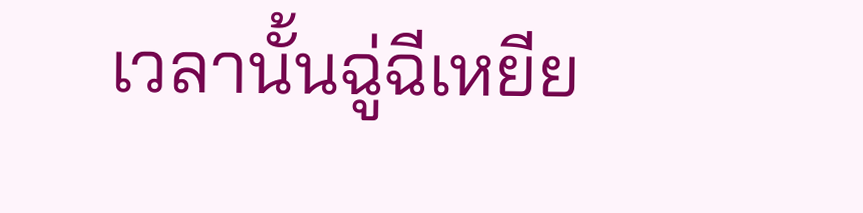เวลานั้นฉู่ฉีเหยีย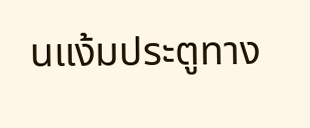นแง้มประตูทาง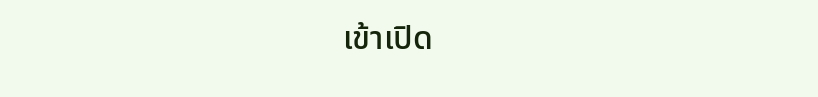เข้าเปิด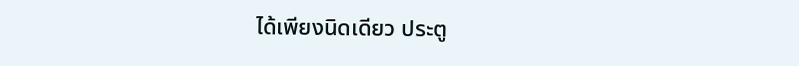ได้เพียงนิดเดียว ประตู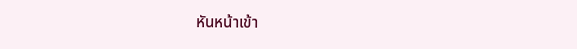หันหน้าเข้า